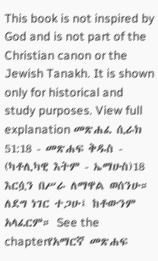This book is not inspired by God and is not part of the Christian canon or the Jewish Tanakh. It is shown only for historical and study purposes. View full explanation መጽሐፈ ሲራክ 51:18 - መጽሐፍ ቅዱስ - (ካቶሊካዊ እትም - ኤማሁስ)18 እርሷን በሥራ ለማዋል ወሰንሁ። ለደግ ነገር ተጋሁ፤ ከቶውንም አላፈርም። See the chapterየአማርኛ መጽሐፍ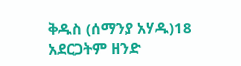ቅዱስ (ሰማንያ አሃዱ)18 አደርጋትም ዘንድ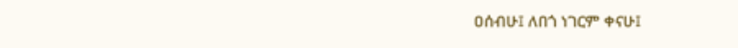ዐሰብሁ፤ ለበጎ ነገርም ቀናሁ፤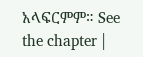አላፍርምም። See the chapter |